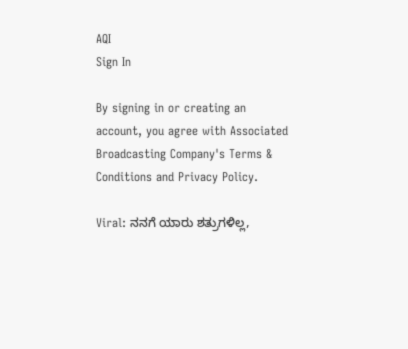AQI
Sign In

By signing in or creating an account, you agree with Associated Broadcasting Company's Terms & Conditions and Privacy Policy.

Viral: ನನಗೆ ಯಾರು ಶತ್ರುಗಳಿಲ್ಲ,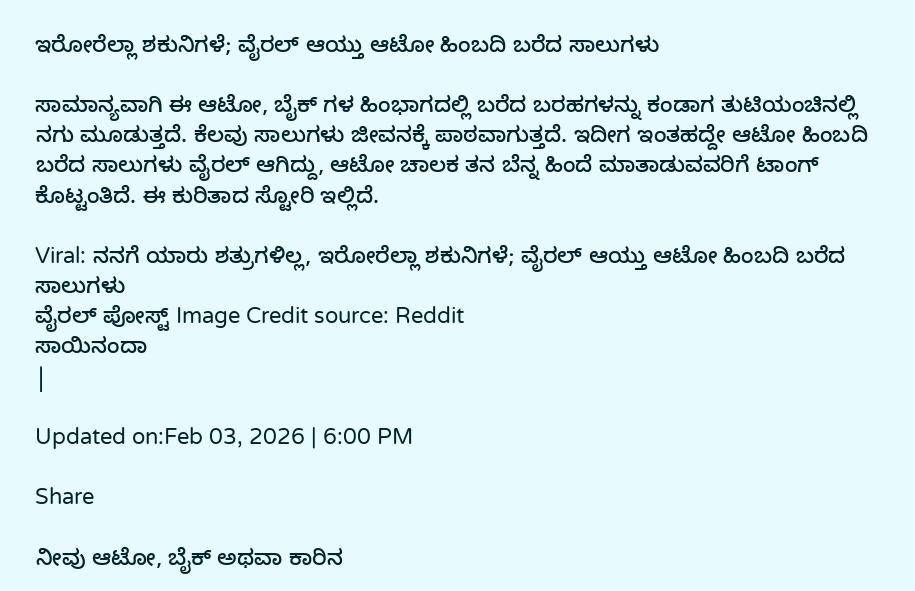ಇರೋರೆಲ್ಲಾ ಶಕುನಿಗಳೆ; ವೈರಲ್ ಆಯ್ತು ಆಟೋ ಹಿಂಬದಿ ಬರೆದ ಸಾಲುಗಳು

ಸಾಮಾನ್ಯವಾಗಿ ಈ ಆಟೋ, ಬೈಕ್ ಗಳ ಹಿಂಭಾಗದಲ್ಲಿ ಬರೆದ ಬರಹಗಳನ್ನು ಕಂಡಾಗ ತುಟಿಯಂಚಿನಲ್ಲಿ ನಗು ಮೂಡುತ್ತದೆ. ಕೆಲವು ಸಾಲುಗಳು ಜೀವನಕ್ಕೆ ಪಾಠವಾಗುತ್ತದೆ. ಇದೀಗ ಇಂತಹದ್ದೇ ಆಟೋ ಹಿಂಬದಿ ಬರೆದ ಸಾಲುಗಳು ವೈರಲ್ ಆಗಿದ್ದು, ಆಟೋ ಚಾಲಕ ತನ ಬೆನ್ನ ಹಿಂದೆ ಮಾತಾಡುವವರಿಗೆ ಟಾಂಗ್ ಕೊಟ್ಟಂತಿದೆ. ಈ ಕುರಿತಾದ ಸ್ಟೋರಿ ಇಲ್ಲಿದೆ.

Viral: ನನಗೆ ಯಾರು ಶತ್ರುಗಳಿಲ್ಲ, ಇರೋರೆಲ್ಲಾ ಶಕುನಿಗಳೆ; ವೈರಲ್ ಆಯ್ತು ಆಟೋ ಹಿಂಬದಿ ಬರೆದ ಸಾಲುಗಳು
ವೈರಲ್‌ ಪೋಸ್ಟ್‌ Image Credit source: Reddit
ಸಾಯಿನಂದಾ
|

Updated on:Feb 03, 2026 | 6:00 PM

Share

ನೀವು ಆಟೋ, ಬೈಕ್ ಅಥವಾ ಕಾರಿನ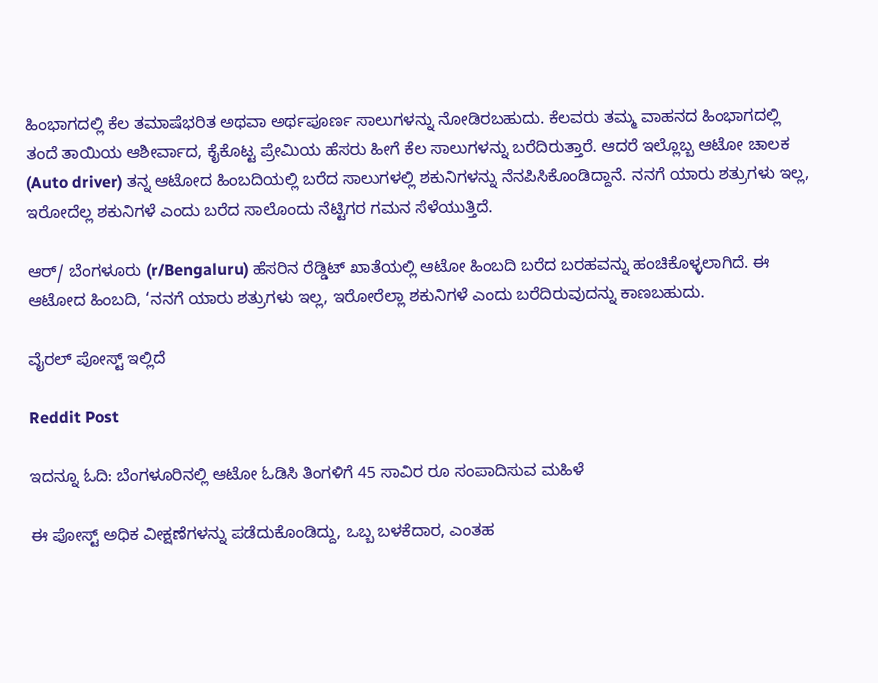ಹಿಂಭಾಗದಲ್ಲಿ ಕೆಲ ತಮಾಷೆಭರಿತ ಅಥವಾ ಅರ್ಥಪೂರ್ಣ ಸಾಲುಗಳನ್ನು ನೋಡಿರಬಹುದು. ಕೆಲವರು ತಮ್ಮ ವಾಹನದ ಹಿಂಭಾಗದಲ್ಲಿ ತಂದೆ ತಾಯಿಯ ಆಶೀರ್ವಾದ, ಕೈಕೊಟ್ಟ ಪ್ರೇಮಿಯ ಹೆಸರು ಹೀಗೆ ಕೆಲ ಸಾಲುಗಳನ್ನು ಬರೆದಿರುತ್ತಾರೆ. ಆದರೆ ಇಲ್ಲೊಬ್ಬ ಆಟೋ ಚಾಲಕ (Auto driver) ತನ್ನ ಆಟೋದ ಹಿಂಬದಿಯಲ್ಲಿ ಬರೆದ ಸಾಲುಗಳಲ್ಲಿ ಶಕುನಿಗಳನ್ನು ನೆನಪಿಸಿಕೊಂಡಿದ್ದಾನೆ. ನನಗೆ ಯಾರು ಶತ್ರುಗಳು ಇಲ್ಲ, ಇರೋದೆಲ್ಲ ಶಕುನಿಗಳೆ ಎಂದು ಬರೆದ ಸಾಲೊಂದು ನೆಟ್ಟಿಗರ ಗಮನ ಸೆಳೆಯುತ್ತಿದೆ.

ಆರ್‌/ ಬೆಂಗಳೂರು (r/Bengaluru) ಹೆಸರಿನ ರೆಡ್ಡಿಟ್ ಖಾತೆಯಲ್ಲಿ ಆಟೋ ಹಿಂಬದಿ ಬರೆದ ಬರಹವನ್ನು ಹಂಚಿಕೊಳ್ಳಲಾಗಿದೆ. ಈ ಆಟೋದ ಹಿಂಬದಿ, ‘ನನಗೆ ಯಾರು ಶತ್ರುಗಳು ಇಲ್ಲ, ಇರೋರೆಲ್ಲಾ ಶಕುನಿಗಳೆ ಎಂದು ಬರೆದಿರುವುದನ್ನು ಕಾಣಬಹುದು.

ವೈರಲ್ ಪೋಸ್ಟ್ ಇಲ್ಲಿದೆ

Reddit Post

ಇದನ್ನೂ ಓದಿ: ಬೆಂಗಳೂರಿನಲ್ಲಿ ಆಟೋ ಓಡಿಸಿ ತಿಂಗಳಿಗೆ 45 ಸಾವಿರ ರೂ ಸಂಪಾದಿಸುವ ಮಹಿಳೆ

ಈ ಪೋಸ್ಟ್ ಅಧಿಕ ವೀಕ್ಷಣೆಗಳನ್ನು ಪಡೆದುಕೊಂಡಿದ್ದು, ಒಬ್ಬ ಬಳಕೆದಾರ, ಎಂತಹ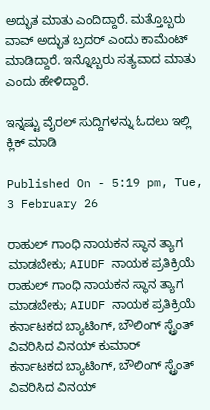ಅದ್ಭುತ ಮಾತು ಎಂದಿದ್ದಾರೆ. ಮತ್ತೊಬ್ಬರು ವಾವ್ ಅದ್ಭುತ ಬ್ರದರ್ ಎಂದು ಕಾಮೆಂಟ್ ಮಾಡಿದ್ದಾರೆ. ಇನ್ನೊಬ್ಬರು ಸತ್ಯವಾದ ಮಾತು ಎಂದು ಹೇಳಿದ್ದಾರೆ.

ಇನ್ನಷ್ಟು ವೈರಲ್ ಸುದ್ದಿಗಳನ್ನು ಓದಲು ಇಲ್ಲಿ ಕ್ಲಿಕ್ ಮಾಡಿ

Published On - 5:19 pm, Tue, 3 February 26

ರಾಹುಲ್ ಗಾಂಧಿ ನಾಯಕನ ಸ್ಥಾನ ತ್ಯಾಗ ಮಾಡಬೇಕು; AIUDF ನಾಯಕ ಪ್ರತಿಕ್ರಿಯೆ
ರಾಹುಲ್ ಗಾಂಧಿ ನಾಯಕನ ಸ್ಥಾನ ತ್ಯಾಗ ಮಾಡಬೇಕು; AIUDF ನಾಯಕ ಪ್ರತಿಕ್ರಿಯೆ
ಕರ್ನಾಟಕದ ಬ್ಯಾಟಿಂಗ್, ಬೌಲಿಂಗ್ ಸ್ಟ್ರೆಂತ್ ವಿವರಿಸಿದ ವಿನಯ್ ಕುಮಾರ್
ಕರ್ನಾಟಕದ ಬ್ಯಾಟಿಂಗ್, ಬೌಲಿಂಗ್ ಸ್ಟ್ರೆಂತ್ ವಿವರಿಸಿದ ವಿನಯ್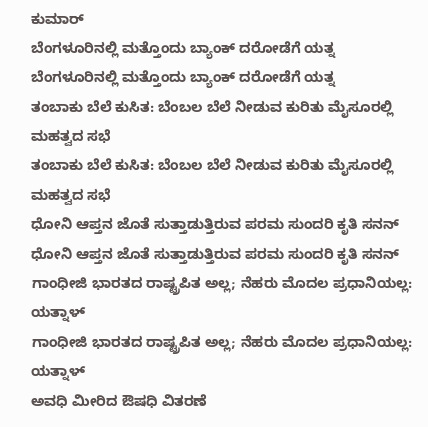ಕುಮಾರ್
ಬೆಂಗಳೂರಿನಲ್ಲಿ ಮತ್ತೊಂದು ಬ್ಯಾಂಕ್ ದರೋಡೆಗೆ ಯತ್ನ
ಬೆಂಗಳೂರಿನಲ್ಲಿ ಮತ್ತೊಂದು ಬ್ಯಾಂಕ್ ದರೋಡೆಗೆ ಯತ್ನ
ತಂಬಾಕು ಬೆಲೆ ಕುಸಿತ: ಬೆಂಬಲ ಬೆಲೆ ನೀಡುವ ಕುರಿತು ಮೈಸೂರಲ್ಲಿ ಮಹತ್ವದ ಸಭೆ
ತಂಬಾಕು ಬೆಲೆ ಕುಸಿತ: ಬೆಂಬಲ ಬೆಲೆ ನೀಡುವ ಕುರಿತು ಮೈಸೂರಲ್ಲಿ ಮಹತ್ವದ ಸಭೆ
ಧೋನಿ ಆಪ್ತನ ಜೊತೆ ಸುತ್ತಾಡುತ್ತಿರುವ ಪರಮ ಸುಂದರಿ ಕೃತಿ ಸನನ್
ಧೋನಿ ಆಪ್ತನ ಜೊತೆ ಸುತ್ತಾಡುತ್ತಿರುವ ಪರಮ ಸುಂದರಿ ಕೃತಿ ಸನನ್
ಗಾಂಧೀಜಿ ಭಾರತದ ರಾಷ್ಟ್ರಪಿತ ಅಲ್ಲ; ನೆಹರು ಮೊದಲ ಪ್ರಧಾನಿಯಲ್ಲ: ಯತ್ನಾಳ್
ಗಾಂಧೀಜಿ ಭಾರತದ ರಾಷ್ಟ್ರಪಿತ ಅಲ್ಲ; ನೆಹರು ಮೊದಲ ಪ್ರಧಾನಿಯಲ್ಲ: ಯತ್ನಾಳ್
ಅವಧಿ ಮೀರಿದ ಔಷಧಿ ವಿತರಣೆ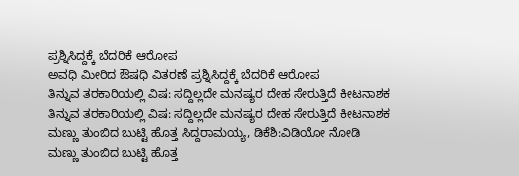ಪ್ರಶ್ನಿಸಿದ್ದಕ್ಕೆ ಬೆದರಿಕೆ ಆರೋಪ
ಅವಧಿ ಮೀರಿದ ಔಷಧಿ ವಿತರಣೆ ಪ್ರಶ್ನಿಸಿದ್ದಕ್ಕೆ ಬೆದರಿಕೆ ಆರೋಪ
ತಿನ್ನುವ ತರಕಾರಿಯಲ್ಲಿ ವಿಷ: ಸದ್ದಿಲ್ಲದೇ ಮನಷ್ಯರ ದೇಹ ಸೇರುತ್ತಿದೆ ಕೀಟನಾಶಕ
ತಿನ್ನುವ ತರಕಾರಿಯಲ್ಲಿ ವಿಷ: ಸದ್ದಿಲ್ಲದೇ ಮನಷ್ಯರ ದೇಹ ಸೇರುತ್ತಿದೆ ಕೀಟನಾಶಕ
ಮಣ್ಣು ತುಂಬಿದ ಬುಟ್ಟಿ ಹೊತ್ತ ಸಿದ್ದರಾಮಯ್ಯ, ಡಿಕೆಶಿ:ವಿಡಿಯೋ ನೋಡಿ
ಮಣ್ಣು ತುಂಬಿದ ಬುಟ್ಟಿ ಹೊತ್ತ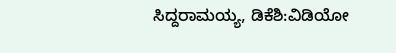ಸಿದ್ದರಾಮಯ್ಯ, ಡಿಕೆಶಿ:ವಿಡಿಯೋ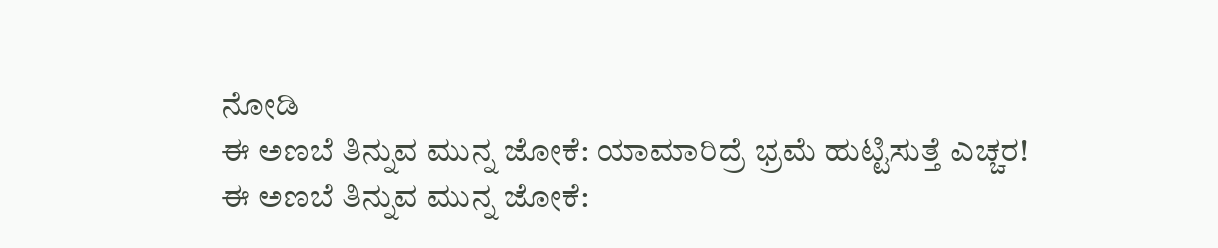ನೋಡಿ
ಈ ಅಣಬೆ ತಿನ್ನುವ ಮುನ್ನ ಜೋಕೆ: ಯಾಮಾರಿದ್ರೆ ಭ್ರಮೆ ಹುಟ್ಟಿಸುತ್ತೆ ಎಚ್ಚರ!
ಈ ಅಣಬೆ ತಿನ್ನುವ ಮುನ್ನ ಜೋಕೆ: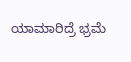ಯಾಮಾರಿದ್ರೆ ಭ್ರಮೆ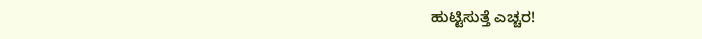ಹುಟ್ಟಿಸುತ್ತೆ ಎಚ್ಚರ!